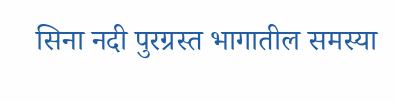सिना नदी पुरग्रस्त भागातील समस्या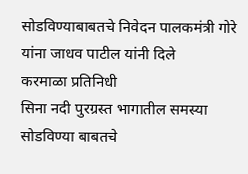सोडविण्याबाबतचे निवेदन पालकमंत्री गोरे यांना जाधव पाटील यांनी दिले
करमाळा प्रतिनिधी
सिना नदी पुरग्रस्त भागातील समस्या सोडविण्या बाबतचे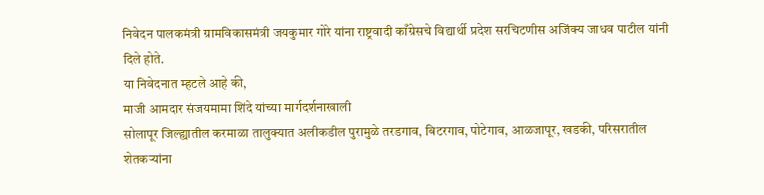निवेदन पालकमंत्री ग्रामविकासमंत्री जयकुमार गोरे यांना राष्ट्रवादी काँग्रेसचे विद्यार्थी प्रदेश सरचिटणीस अजिंक्य जाधव पाटील यांनी दिले होते.
या निवेदनात म्हटले आहे की,
माजी आमदार संजयमामा शिंदे यांच्या मार्गदर्शनाखाली
सोलापूर जिल्ह्यातील करमाळा तालुक्यात अलीकडील पुरामुळे तरडगाव, बिटरगाव, पोटेगाव, आळजापूर, खडकी, परिसरातील शेतकऱ्यांना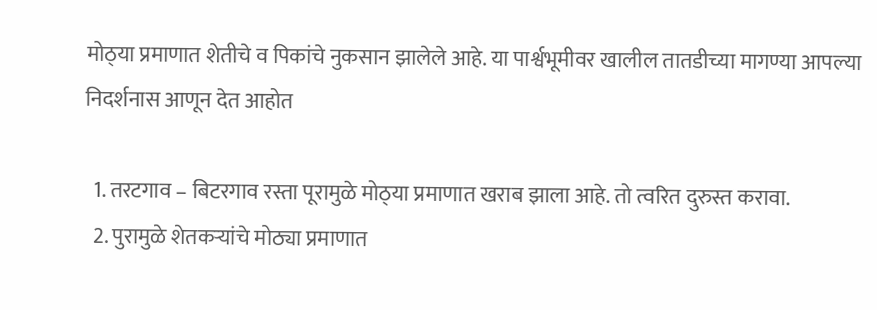मोठ्‌या प्रमाणात शेतीचे व पिकांचे नुकसान झालेले आहे. या पार्श्वभूमीवर खालील तातडीच्या मागण्या आपल्या निदर्शनास आणून देत आहोत

  1. तरटगाव – बिटरगाव रस्ता पूरामुळे मोठ्‌या प्रमाणात खराब झाला आहे. तो त्वरित दुरुस्त करावा.
  2. पुरामुळे शेतकऱ्यांचे मोठ्या प्रमाणात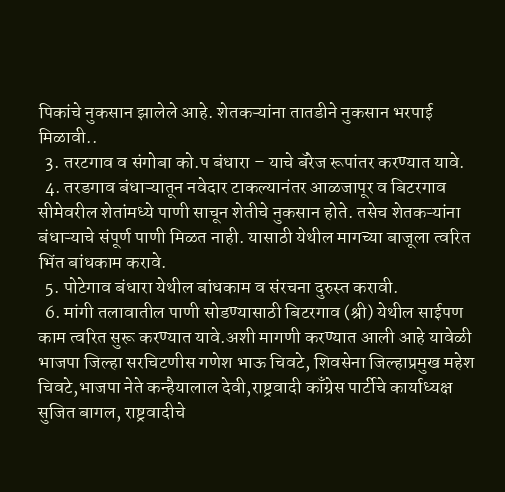पिकांचे नुकसान झालेले आहे. शेतकऱ्यांना तातडीने नुकसान भरपाई मिळावी..
  3. तरटगाव व संगोबा को.प बंधारा – याचे बॅरेज रूपांतर करण्यात यावे.
  4. तरडगाव बंधाऱ्यातून नवेदार टाकल्यानंतर आळजापूर व बिटरगाव सीमेवरील शेतांमध्ये पाणी साचून शेतीचे नुकसान होते. तसेच शेतकऱ्यांना बंधाऱ्याचे संपूर्ण पाणी मिळत नाही. यासाठी येथील मागच्या बाजूला त्वरित भिंत बांधकाम करावे.
  5. पोटेगाव बंधारा येथील बांधकाम व संरचना दुरुस्त करावी.
  6. मांगी तलावातील पाणी सोडण्यासाठी बिटरगाव (श्री) येथील साईपण काम त्वरित सुरू करण्यात यावे.अशी मागणी करण्यात आली आहे यावेळी भाजपा जिल्हा सरचिटणीस गणेश भाऊ चिवटे, शिवसेना जिल्हाप्रमुख महेश चिवटे,भाजपा नेते कन्हैयालाल देवी,राष्ट्रवादी काँग्रेस पार्टीचे कार्याध्यक्ष सुजित बागल, राष्ट्रवादीचे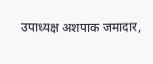उपाध्यक्ष अशपाक जमादार,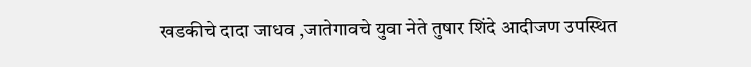खडकीचे दादा जाधव ,जातेगावचे युवा नेते तुषार शिंदे आदीजण उपस्थित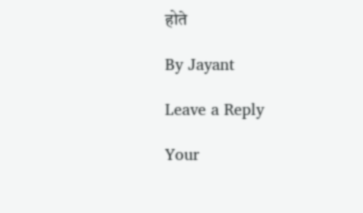होते

By Jayant

Leave a Reply

Your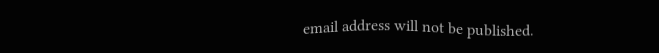email address will not be published.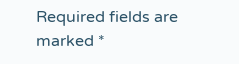Required fields are marked *